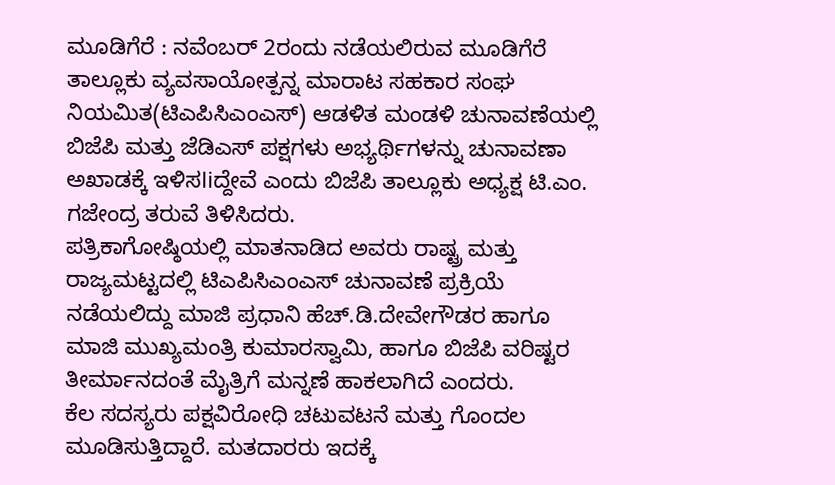ಮೂಡಿಗೆರೆ : ನವೆಂಬರ್ 2ರಂದು ನಡೆಯಲಿರುವ ಮೂಡಿಗೆರೆ ತಾಲ್ಲೂಕು ವ್ಯವಸಾಯೋತ್ಪನ್ನ ಮಾರಾಟ ಸಹಕಾರ ಸಂಘ ನಿಯಮಿತ(ಟಿಎಪಿಸಿಎಂಎಸ್) ಆಡಳಿತ ಮಂಡಳಿ ಚುನಾವಣೆಯಲ್ಲಿ ಬಿಜೆಪಿ ಮತ್ತು ಜೆಡಿಎಸ್ ಪಕ್ಷಗಳು ಅಭ್ಯರ್ಥಿಗಳನ್ನು ಚುನಾವಣಾ ಅಖಾಡಕ್ಕೆ ಇಳಿಸliದ್ದೇವೆ ಎಂದು ಬಿಜೆಪಿ ತಾಲ್ಲೂಕು ಅಧ್ಯಕ್ಷ ಟಿ.ಎಂ. ಗಜೇಂದ್ರ ತರುವೆ ತಿಳಿಸಿದರು.
ಪತ್ರಿಕಾಗೋಷ್ಠಿಯಲ್ಲಿ ಮಾತನಾಡಿದ ಅವರು ರಾಷ್ಟ್ರ ಮತ್ತು ರಾಜ್ಯಮಟ್ಟದಲ್ಲಿ ಟಿಎಪಿಸಿಎಂಎಸ್ ಚುನಾವಣೆ ಪ್ರಕ್ರಿಯೆ ನಡೆಯಲಿದ್ದು ಮಾಜಿ ಪ್ರಧಾನಿ ಹೆಚ್.ಡಿ.ದೇವೇಗೌಡರ ಹಾಗೂ ಮಾಜಿ ಮುಖ್ಯಮಂತ್ರಿ ಕುಮಾರಸ್ವಾಮಿ, ಹಾಗೂ ಬಿಜೆಪಿ ವರಿಷ್ಟರ ತೀರ್ಮಾನದಂತೆ ಮೈತ್ರಿಗೆ ಮನ್ನಣೆ ಹಾಕಲಾಗಿದೆ ಎಂದರು.
ಕೆಲ ಸದಸ್ಯರು ಪಕ್ಷವಿರೋಧಿ ಚಟುವಟನೆ ಮತ್ತು ಗೊಂದಲ ಮೂಡಿಸುತ್ತಿದ್ದಾರೆ. ಮತದಾರರು ಇದಕ್ಕೆ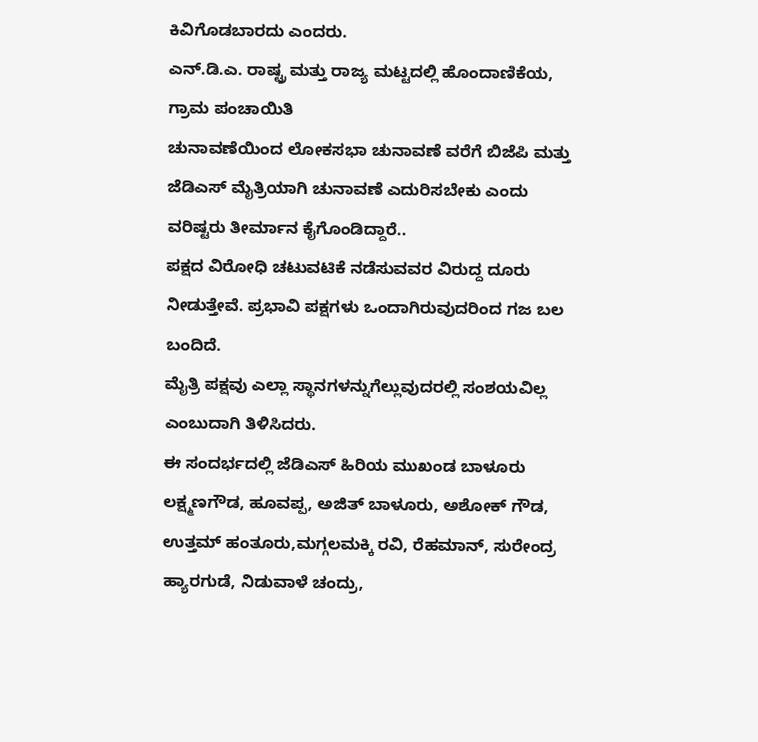ಕಿವಿಗೊಡಬಾರದು ಎಂದರು.
ಎನ್.ಡಿ.ಎ. ರಾಷ್ಟ್ರ ಮತ್ತು ರಾಜ್ಯ ಮಟ್ಟದಲ್ಲಿ ಹೊಂದಾಣಿಕೆಯ, ಗ್ರಾಮ ಪಂಚಾಯಿತಿ
ಚುನಾವಣೆಯಿಂದ ಲೋಕಸಭಾ ಚುನಾವಣೆ ವರೆಗೆ ಬಿಜೆಪಿ ಮತ್ತು ಜೆಡಿಎಸ್ ಮೈತ್ರಿಯಾಗಿ ಚುನಾವಣೆ ಎದುರಿಸಬೇಕು ಎಂದು ವರಿಷ್ಟರು ತೀರ್ಮಾನ ಕೈಗೊಂಡಿದ್ದಾರೆ..
ಪಕ್ಷದ ವಿರೋಧಿ ಚಟುವಟಿಕೆ ನಡೆಸುವವರ ವಿರುದ್ದ ದೂರು ನೀಡುತ್ತೇವೆ. ಪ್ರಭಾವಿ ಪಕ್ಷಗಳು ಒಂದಾಗಿರುವುದರಿಂದ ಗಜ ಬಲ ಬಂದಿದೆ.
ಮೈತ್ರಿ ಪಕ್ಷವು ಎಲ್ಲಾ ಸ್ಥಾನಗಳನ್ನುಗೆಲ್ಲುವುದರಲ್ಲಿ ಸಂಶಯವಿಲ್ಲ ಎಂಬುದಾಗಿ ತಿಳಿಸಿದರು.
ಈ ಸಂದರ್ಭದಲ್ಲಿ ಜೆಡಿಎಸ್ ಹಿರಿಯ ಮುಖಂಡ ಬಾಳೂರು ಲಕ್ಷ್ಮಣಗೌಡ, ಹೂವಪ್ಪ, ಅಜಿತ್ ಬಾಳೂರು, ಅಶೋಕ್ ಗೌಡ, ಉತ್ತಮ್ ಹಂತೂರು,ಮಗ್ಗಲಮಕ್ಕಿ ರವಿ, ರೆಹಮಾನ್, ಸುರೇಂದ್ರ ಹ್ಯಾರಗುಡೆ, ನಿಡುವಾಳೆ ಚಂದ್ರು,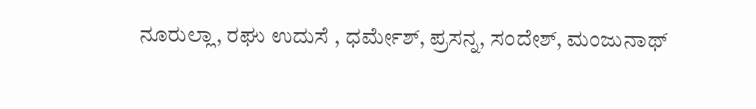ನೂರುಲ್ಲಾ, ರಘು ಉದುಸೆ , ಧರ್ಮೇಶ್, ಪ್ರಸನ್ನ, ಸಂದೇಶ್, ಮಂಜುನಾಥ್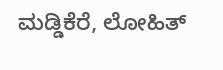ಮಡ್ಡಿಕೆರೆ, ಲೋಹಿತ್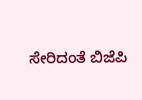ಸೇರಿದಂತೆ ಬಿಜೆಪಿ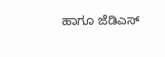ಹಾಗೂ ಜೆಡಿಎಸ್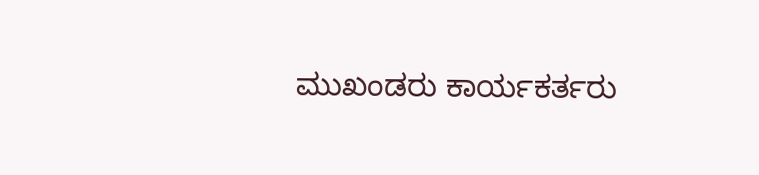ಮುಖಂಡರು ಕಾರ್ಯಕರ್ತರು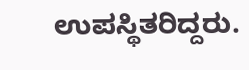ಉಪಸ್ಥಿತರಿದ್ದರು.